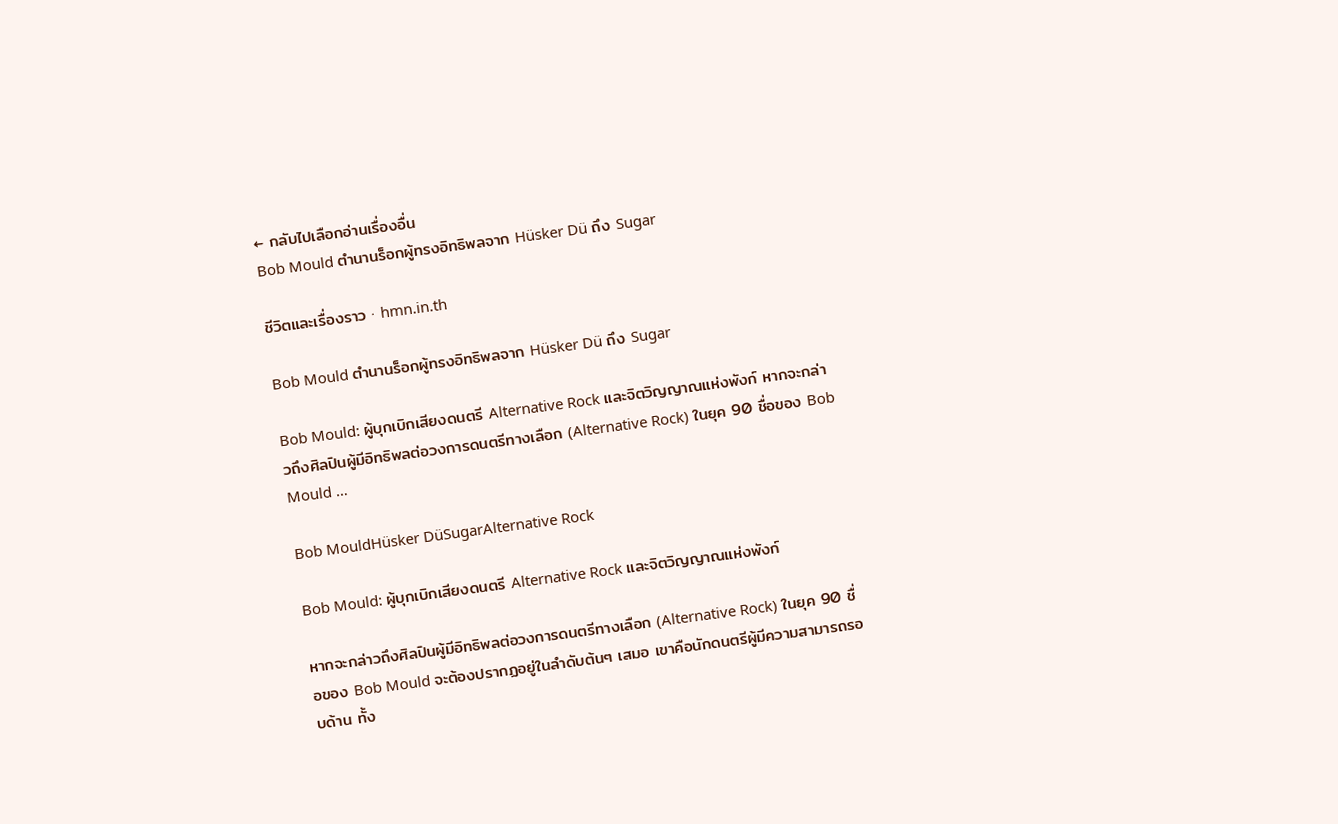← กลับไปเลือกอ่านเรื่องอื่น
Bob Mould ตำนานร็อกผู้ทรงอิทธิพลจาก Hüsker Dü ถึง Sugar

ชีวิตและเรื่องราว · hmn.in.th

Bob Mould ตำนานร็อกผู้ทรงอิทธิพลจาก Hüsker Dü ถึง Sugar

Bob Mould: ผู้บุกเบิกเสียงดนตรี Alternative Rock และจิตวิญญาณแห่งพังก์ หากจะกล่าวถึงศิลปินผู้มีอิทธิพลต่อวงการดนตรีทางเลือก (Alternative Rock) ในยุค 90 ชื่อของ Bob Mould …

Bob MouldHüsker DüSugarAlternative Rock

Bob Mould: ผู้บุกเบิกเสียงดนตรี Alternative Rock และจิตวิญญาณแห่งพังก์

หากจะกล่าวถึงศิลปินผู้มีอิทธิพลต่อวงการดนตรีทางเลือก (Alternative Rock) ในยุค 90 ชื่อของ Bob Mould จะต้องปรากฏอยู่ในลำดับต้นๆ เสมอ เขาคือนักดนตรีผู้มีความสามารถรอบด้าน ทั้ง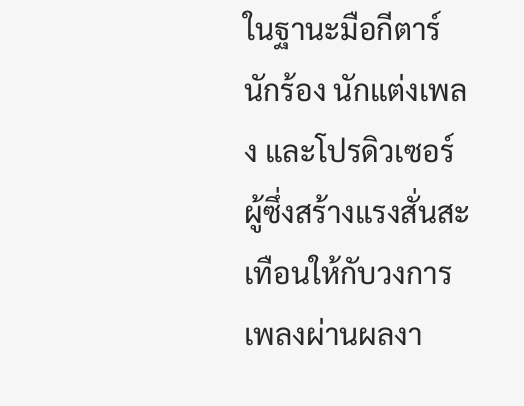ในฐานะมือกีตาร์ นักร้อง นักแต่งเพลง และโปรดิวเซอร์ ผู้ซึ่งสร้างแรงสั่นสะเทือนให้กับวงการเพลงผ่านผลงา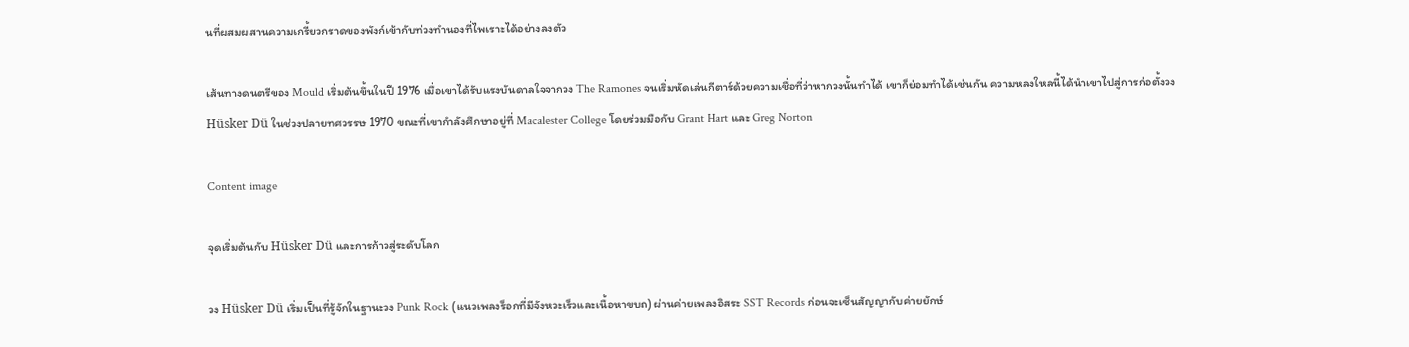นที่ผสมผสานความเกรี้ยวกราดของพังก์เข้ากับท่วงทำนองที่ไพเราะได้อย่างลงตัว

เส้นทางดนตรีของ Mould เริ่มต้นขึ้นในปี 1976 เมื่อเขาได้รับแรงบันดาลใจจากวง The Ramones จนเริ่มหัดเล่นกีตาร์ด้วยความเชื่อที่ว่าหากวงนั้นทำได้ เขาก็ย่อมทำได้เช่นกัน ความหลงใหลนี้ได้นำเขาไปสู่การก่อตั้งวง Hüsker Dü ในช่วงปลายทศวรรษ 1970 ขณะที่เขากำลังศึกษาอยู่ที่ Macalester College โดยร่วมมือกับ Grant Hart และ Greg Norton

Content image

จุดเริ่มต้นกับ Hüsker Dü และการก้าวสู่ระดับโลก

วง Hüsker Dü เริ่มเป็นที่รู้จักในฐานะวง Punk Rock (แนวเพลงร็อกที่มีจังหวะเร็วและเนื้อหาขบถ) ผ่านค่ายเพลงอิสระ SST Records ก่อนจะเซ็นสัญญากับค่ายยักษ์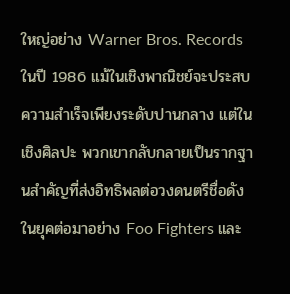ใหญ่อย่าง Warner Bros. Records ในปี 1986 แม้ในเชิงพาณิชย์จะประสบความสำเร็จเพียงระดับปานกลาง แต่ในเชิงศิลปะ พวกเขากลับกลายเป็นรากฐานสำคัญที่ส่งอิทธิพลต่อวงดนตรีชื่อดังในยุคต่อมาอย่าง Foo Fighters และ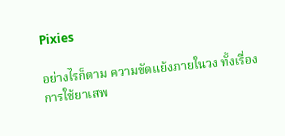Pixies

อย่างไรก็ตาม ความขัดแย้งภายในวง ทั้งเรื่องการใช้ยาเสพ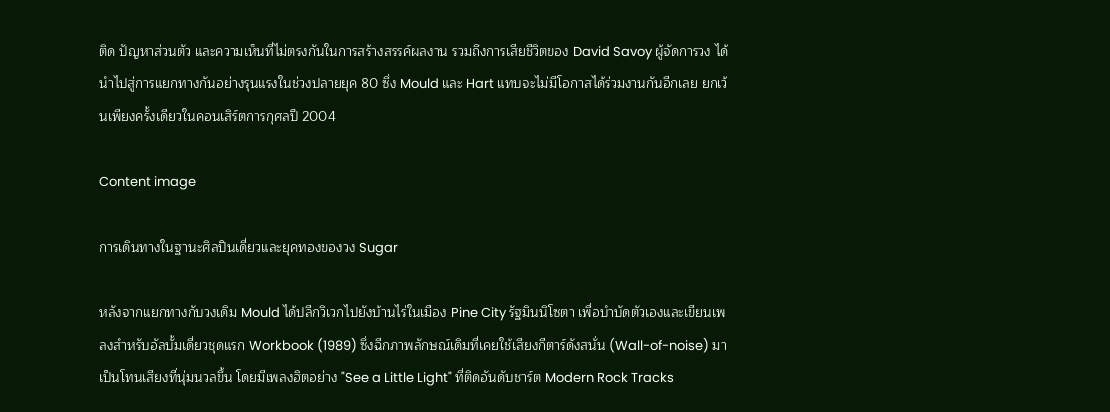ติด ปัญหาส่วนตัว และความเห็นที่ไม่ตรงกันในการสร้างสรรค์ผลงาน รวมถึงการเสียชีวิตของ David Savoy ผู้จัดการวง ได้นำไปสู่การแยกทางกันอย่างรุนแรงในช่วงปลายยุค 80 ซึ่ง Mould และ Hart แทบจะไม่มีโอกาสได้ร่วมงานกันอีกเลย ยกเว้นเพียงครั้งเดียวในคอนเสิร์ตการกุศลปี 2004

Content image

การเดินทางในฐานะศิลปินเดี่ยวและยุคทองของวง Sugar

หลังจากแยกทางกับวงเดิม Mould ได้ปลีกวิเวกไปยังบ้านไร่ในเมือง Pine City รัฐมินนิโซตา เพื่อบำบัดตัวเองและเขียนเพลงสำหรับอัลบั้มเดี่ยวชุดแรก Workbook (1989) ซึ่งฉีกภาพลักษณ์เดิมที่เคยใช้เสียงกีตาร์ดังสนั่น (Wall-of-noise) มาเป็นโทนเสียงที่นุ่มนวลขึ้น โดยมีเพลงฮิตอย่าง "See a Little Light" ที่ติดอันดับชาร์ต Modern Rock Tracks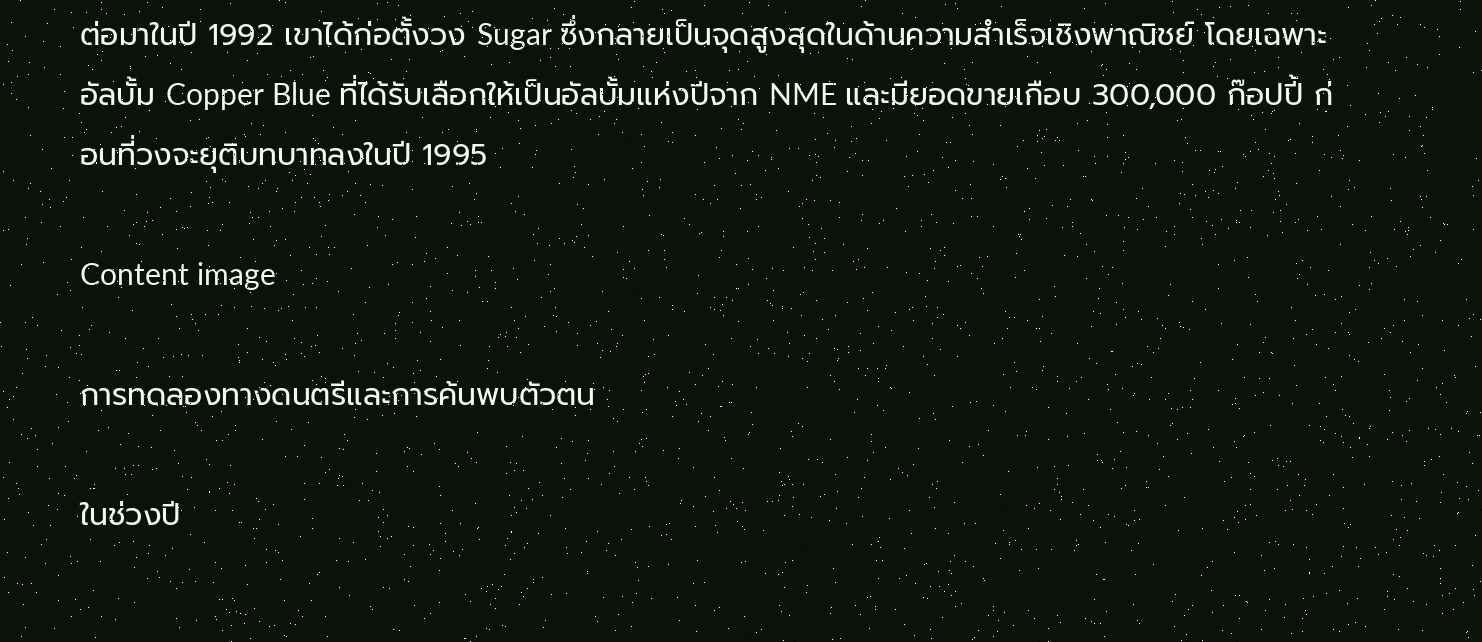ต่อมาในปี 1992 เขาได้ก่อตั้งวง Sugar ซึ่งกลายเป็นจุดสูงสุดในด้านความสำเร็จเชิงพาณิชย์ โดยเฉพาะอัลบั้ม Copper Blue ที่ได้รับเลือกให้เป็นอัลบั้มแห่งปีจาก NME และมียอดขายเกือบ 300,000 ก๊อปปี้ ก่อนที่วงจะยุติบทบาทลงในปี 1995

Content image

การทดลองทางดนตรีและการค้นพบตัวตน

ในช่วงปี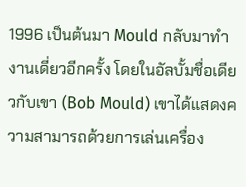1996 เป็นต้นมา Mould กลับมาทำงานเดี่ยวอีกครั้ง โดยในอัลบั้มชื่อเดียวกับเขา (Bob Mould) เขาได้แสดงความสามารถด้วยการเล่นเครื่อง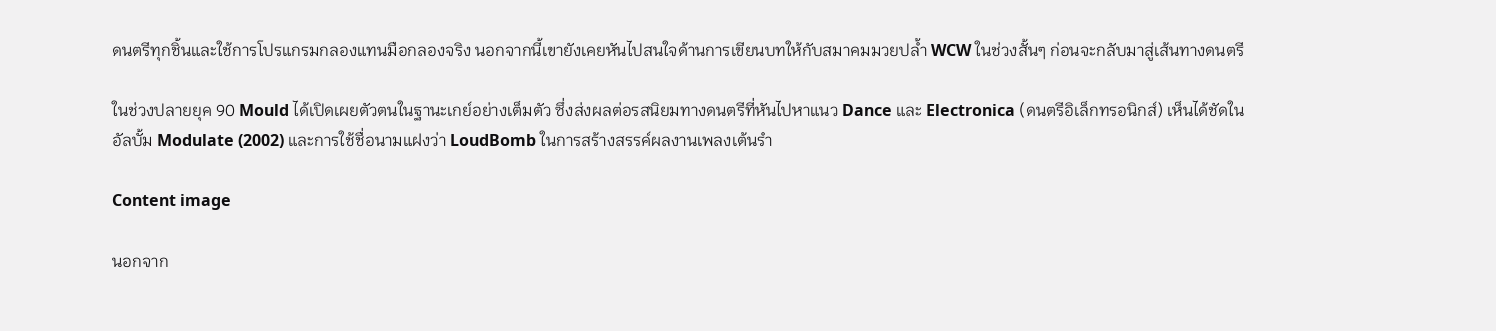ดนตรีทุกชิ้นและใช้การโปรแกรมกลองแทนมือกลองจริง นอกจากนี้เขายังเคยหันไปสนใจด้านการเขียนบทให้กับสมาคมมวยปล้ำ WCW ในช่วงสั้นๆ ก่อนจะกลับมาสู่เส้นทางดนตรี

ในช่วงปลายยุค 90 Mould ได้เปิดเผยตัวตนในฐานะเกย์อย่างเต็มตัว ซึ่งส่งผลต่อรสนิยมทางดนตรีที่หันไปหาแนว Dance และ Electronica (ดนตรีอิเล็กทรอนิกส์) เห็นได้ชัดในอัลบั้ม Modulate (2002) และการใช้ชื่อนามแฝงว่า LoudBomb ในการสร้างสรรค์ผลงานเพลงเต้นรำ

Content image

นอกจาก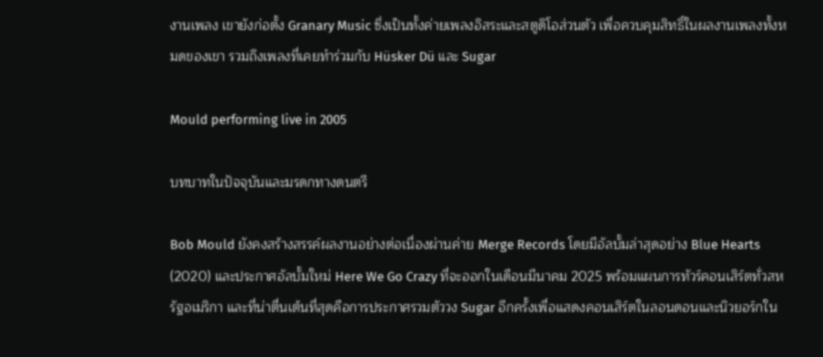งานเพลง เขายังก่อตั้ง Granary Music ซึ่งเป็นทั้งค่ายเพลงอิสระและสตูดิโอส่วนตัว เพื่อควบคุมสิทธิ์ในผลงานเพลงทั้งหมดของเขา รวมถึงเพลงที่เคยทำร่วมกับ Hüsker Dü และ Sugar

Mould performing live in 2005

บทบาทในปัจจุบันและมรดกทางดนตรี

Bob Mould ยังคงสร้างสรรค์ผลงานอย่างต่อเนื่องผ่านค่าย Merge Records โดยมีอัลบั้มล่าสุดอย่าง Blue Hearts (2020) และประกาศอัลบั้มใหม่ Here We Go Crazy ที่จะออกในเดือนมีนาคม 2025 พร้อมแผนการทัวร์คอนเสิร์ตทั่วสหรัฐอเมริกา และที่น่าตื่นเต้นที่สุดคือการประกาศรวมตัววง Sugar อีกครั้งเพื่อแสดงคอนเสิร์ตในลอนดอนและนิวยอร์กใน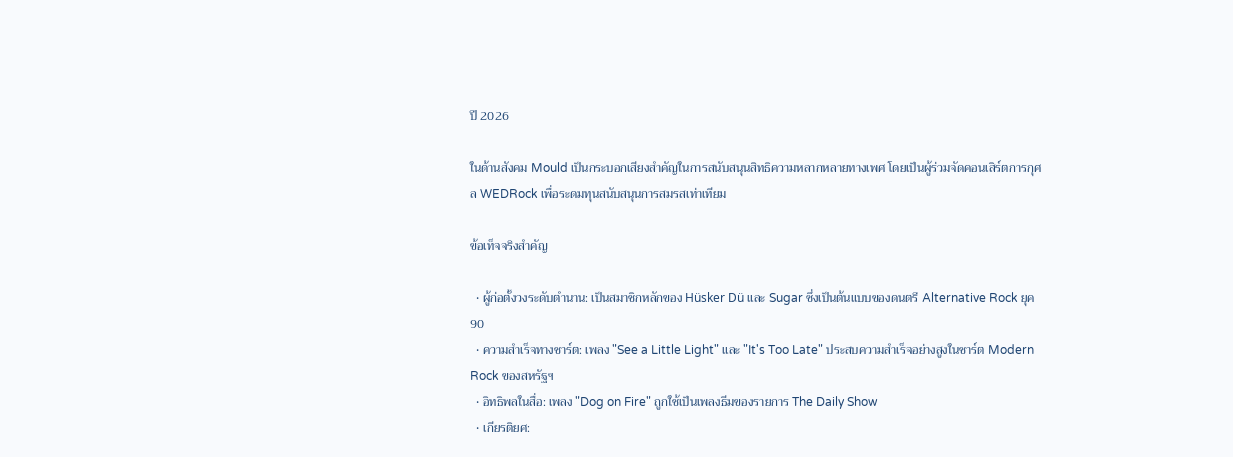ปี 2026

ในด้านสังคม Mould เป็นกระบอกเสียงสำคัญในการสนับสนุนสิทธิความหลากหลายทางเพศ โดยเป็นผู้ร่วมจัดคอนเสิร์ตการกุศล WEDRock เพื่อระดมทุนสนับสนุนการสมรสเท่าเทียม

ข้อเท็จจริงสำคัญ

  • ผู้ก่อตั้งวงระดับตำนาน: เป็นสมาชิกหลักของ Hüsker Dü และ Sugar ซึ่งเป็นต้นแบบของดนตรี Alternative Rock ยุค 90
  • ความสำเร็จทางชาร์ต: เพลง "See a Little Light" และ "It's Too Late" ประสบความสำเร็จอย่างสูงในชาร์ต Modern Rock ของสหรัฐฯ
  • อิทธิพลในสื่อ: เพลง "Dog on Fire" ถูกใช้เป็นเพลงธีมของรายการ The Daily Show
  • เกียรติยศ: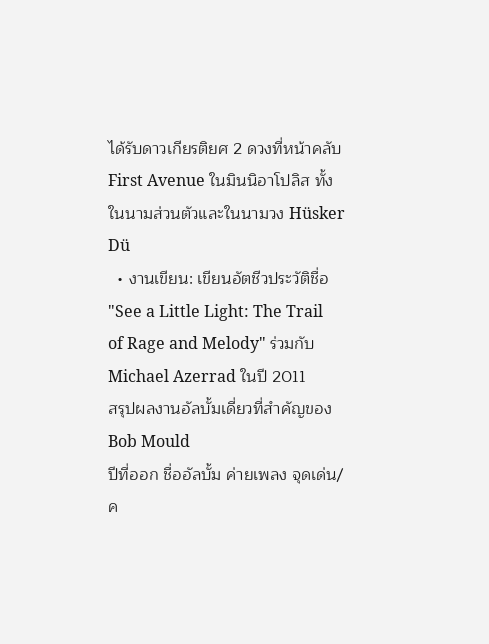ได้รับดาวเกียรติยศ 2 ดวงที่หน้าคลับ First Avenue ในมินนิอาโปลิส ทั้งในนามส่วนตัวและในนามวง Hüsker Dü
  • งานเขียน: เขียนอัตชีวประวัติชื่อ "See a Little Light: The Trail of Rage and Melody" ร่วมกับ Michael Azerrad ในปี 2011
สรุปผลงานอัลบั้มเดี่ยวที่สำคัญของ Bob Mould
ปีที่ออก ชื่ออัลบั้ม ค่ายเพลง จุดเด่น/ค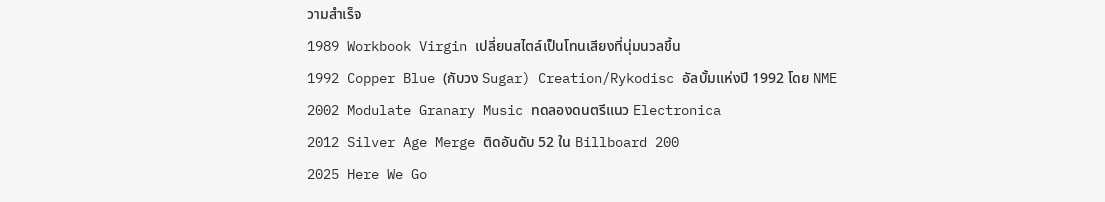วามสำเร็จ
1989 Workbook Virgin เปลี่ยนสไตล์เป็นโทนเสียงที่นุ่มนวลขึ้น
1992 Copper Blue (กับวง Sugar) Creation/Rykodisc อัลบั้มแห่งปี 1992 โดย NME
2002 Modulate Granary Music ทดลองดนตรีแนว Electronica
2012 Silver Age Merge ติดอันดับ 52 ใน Billboard 200
2025 Here We Go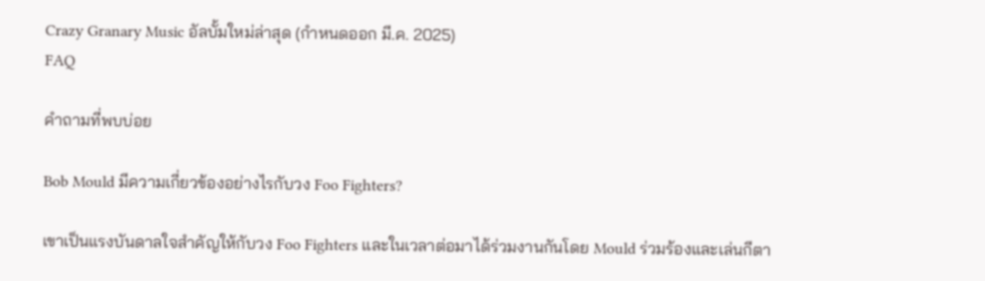Crazy Granary Music อัลบั้มใหม่ล่าสุด (กำหนดออก มี.ค. 2025)
FAQ

คำถามที่พบบ่อย

Bob Mould มีความเกี่ยวข้องอย่างไรกับวง Foo Fighters?

เขาเป็นแรงบันดาลใจสำคัญให้กับวง Foo Fighters และในเวลาต่อมาได้ร่วมงานกันโดย Mould ร่วมร้องและเล่นกีตา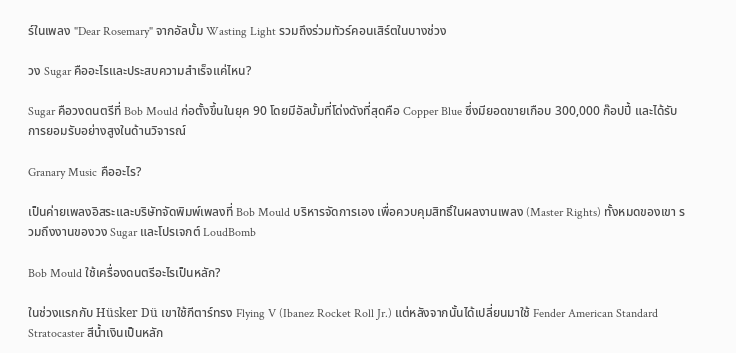ร์ในเพลง "Dear Rosemary" จากอัลบั้ม Wasting Light รวมถึงร่วมทัวร์คอนเสิร์ตในบางช่วง

วง Sugar คืออะไรและประสบความสำเร็จแค่ไหน?

Sugar คือวงดนตรีที่ Bob Mould ก่อตั้งขึ้นในยุค 90 โดยมีอัลบั้มที่โด่งดังที่สุดคือ Copper Blue ซึ่งมียอดขายเกือบ 300,000 ก๊อปปี้ และได้รับการยอมรับอย่างสูงในด้านวิจารณ์

Granary Music คืออะไร?

เป็นค่ายเพลงอิสระและบริษัทจัดพิมพ์เพลงที่ Bob Mould บริหารจัดการเอง เพื่อควบคุมสิทธิ์ในผลงานเพลง (Master Rights) ทั้งหมดของเขา รวมถึงงานของวง Sugar และโปรเจกต์ LoudBomb

Bob Mould ใช้เครื่องดนตรีอะไรเป็นหลัก?

ในช่วงแรกกับ Hüsker Dü เขาใช้กีตาร์ทรง Flying V (Ibanez Rocket Roll Jr.) แต่หลังจากนั้นได้เปลี่ยนมาใช้ Fender American Standard Stratocaster สีน้ำเงินเป็นหลัก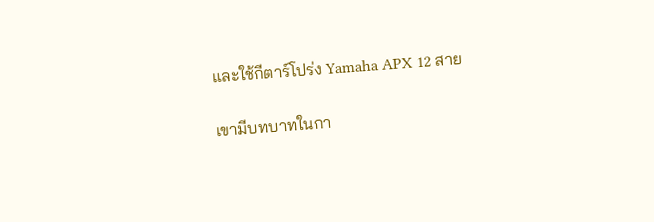และใช้กีตาร์โปร่ง Yamaha APX 12 สาย

เขามีบทบาทในกา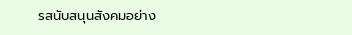รสนับสนุนสังคมอย่าง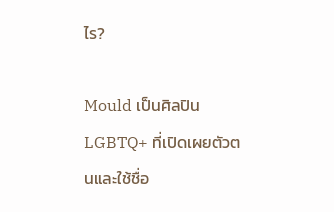ไร?

Mould เป็นศิลปิน LGBTQ+ ที่เปิดเผยตัวตนและใช้ชื่อ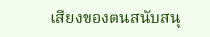เสียงของตนสนับสนุ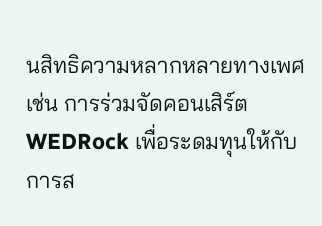นสิทธิความหลากหลายทางเพศ เช่น การร่วมจัดคอนเสิร์ต WEDRock เพื่อระดมทุนให้กับการส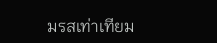มรสเท่าเทียม